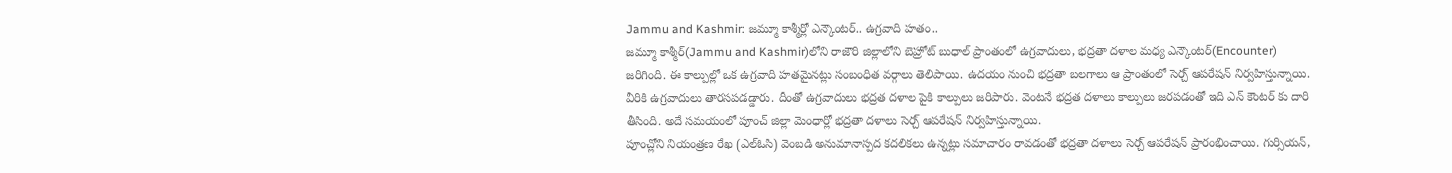Jammu and Kashmir: జమ్మూ కాశ్మీర్లో ఎన్కౌంటర్.. ఉగ్రవాది హతం..
జమ్మూ కాశ్మీర్(Jammu and Kashmir)లోని రాజౌరి జిల్లాలోని బెహ్రోట్ బుధాల్ ప్రాంతంలో ఉగ్రవాదులు, భద్రతా దళాల మధ్య ఎన్కౌంటర్(Encounter) జరిగింది. ఈ కాల్పుల్లో ఒక ఉగ్రవాది హతమైనట్లు సంబంధిత వర్గాలు తెలిపాయి. ఉదయం నుంచి భద్రతా బలగాలు ఆ ప్రాంతంలో సెర్చ్ ఆపరేషన్ నిర్వహిస్తున్నాయి. వీరికి ఉగ్రవాదులు తారసపడడ్డారు. దీంతో ఉగ్రవాదులు భద్రత దళాల పైకి కాల్పులు జరిపారు. వెంటనే భద్రత దళాలు కాల్పులు జరపడంతో ఇది ఎన్ కౌంటర్ కు దారి తీసింది. అదే సమయంలో పూంచ్ జిల్లా మెంధార్లో భద్రతా దళాలు సెర్చ్ ఆపరేషన్ నిర్వహిస్తున్నాయి.
పూంచ్లోని నియంత్రణ రేఖ (ఎల్ఓసి) వెంబడి అనుమానాస్పద కదలికలు ఉన్నట్లు సమాచారం రావడంతో భద్రతా దళాలు సెర్చ్ ఆపరేషన్ ప్రారంభించాయి. గుర్సియన్,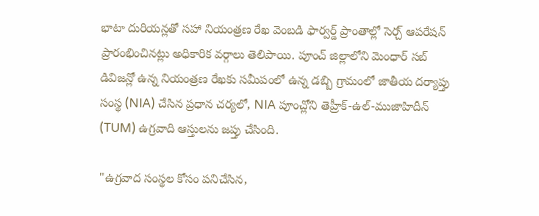భాటా దురియన్లతో సహా నియంత్రణ రేఖ వెంబడి ఫార్వర్డ్ ప్రాంతాల్లో సెర్చ్ ఆపరేషన్ ప్రారంభించినట్లు అధికారిక వర్గాలు తెలిపాయి. పూంచ్ జిల్లాలోని మెంధార్ సబ్ డివిజన్లో ఉన్న నియంత్రణ రేఖకు సమీపంలో ఉన్న డబ్బి గ్రామంలో జాతీయ దర్యాప్తు సంస్థ (NIA) చేసిన ప్రధాన చర్యలో, NIA పూంచ్లోని తెహ్రీక్-ఉల్-ముజాహిదీన్ (TUM) ఉగ్రవాది ఆస్తులను జప్తు చేసింది.

"ఉగ్రవాద సంస్థల కోసం పనిచేసిన,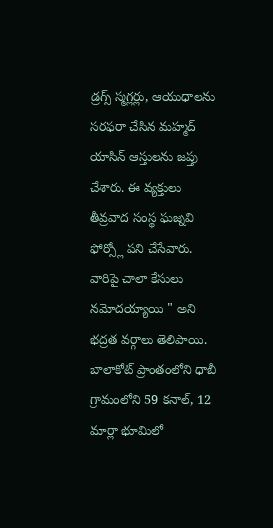డ్రగ్స్ స్మగ్లర్లు, ఆయుధాలను సరఫరా చేసిన మహ్మద్ యాసిన్ ఆస్తులను జప్తు చేశారు. ఈ వ్యక్తులు తీవ్రవాద సంస్థ ఘజ్నవి ఫోర్స్లో పని చేసేవారు. వారిపై చాలా కేసులు నమోదయ్యాయి " అని భద్రత వర్గాలు తెలిపాయి. బాలాకోట్ ప్రాంతంలోని ధాబీ గ్రామంలోని 59 కనాల్, 12 మార్లా భూమిలో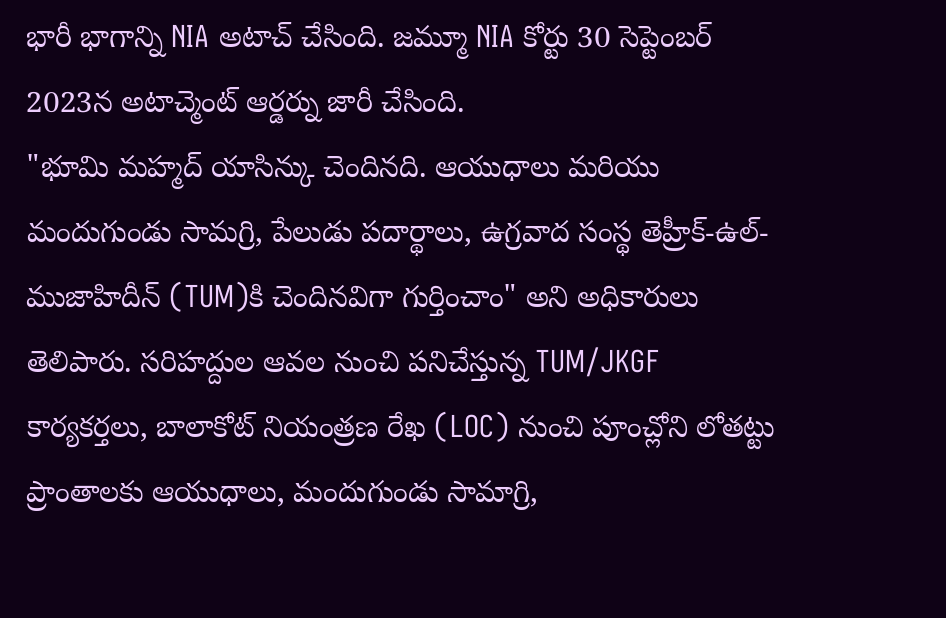భారీ భాగాన్ని NIA అటాచ్ చేసింది. జమ్మూ NIA కోర్టు 30 సెప్టెంబర్ 2023న అటాచ్మెంట్ ఆర్డర్ను జారీ చేసింది.
"భూమి మహ్మద్ యాసిన్కు చెందినది. ఆయుధాలు మరియు మందుగుండు సామగ్రి, పేలుడు పదార్థాలు, ఉగ్రవాద సంస్థ తెహ్రీక్-ఉల్-ముజాహిదీన్ (TUM)కి చెందినవిగా గుర్తించాం" అని అధికారులు తెలిపారు. సరిహద్దుల ఆవల నుంచి పనిచేస్తున్న TUM/JKGF కార్యకర్తలు, బాలాకోట్ నియంత్రణ రేఖ (LOC) నుంచి పూంచ్లోని లోతట్టు ప్రాంతాలకు ఆయుధాలు, మందుగుండు సామాగ్రి,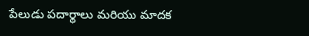పేలుడు పదార్థాలు మరియు మాదక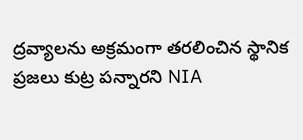ద్రవ్యాలను అక్రమంగా తరలించిన స్థానిక ప్రజలు కుట్ర పన్నారని NIA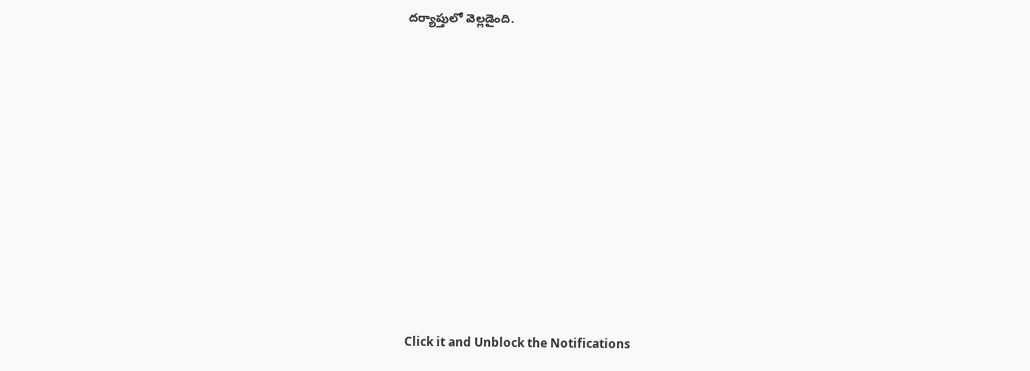దర్యాప్తులో వెల్లడైంది.












Click it and Unblock the Notifications